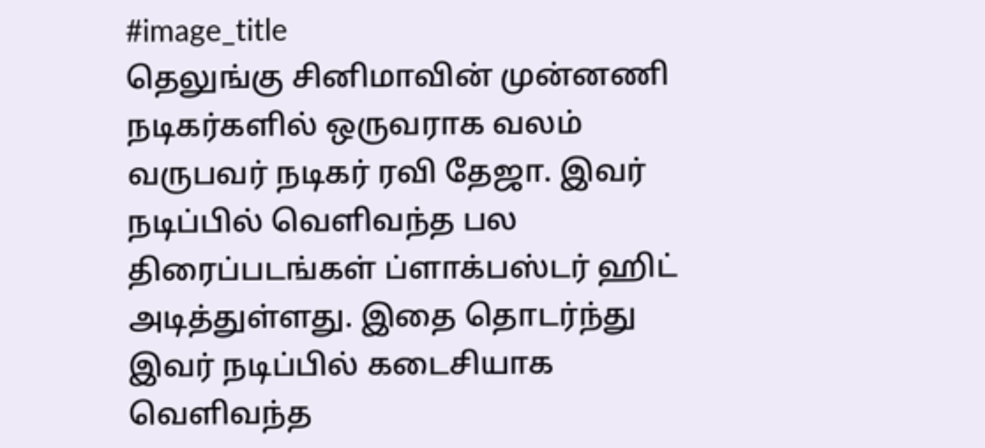#image_title
தெலுங்கு சினிமாவின் முன்னணி நடிகர்களில் ஒருவராக வலம் வருபவர் நடிகர் ரவி தேஜா. இவர் நடிப்பில் வெளிவந்த பல திரைப்படங்கள் ப்ளாக்பஸ்டர் ஹிட் அடித்துள்ளது. இதை தொடர்ந்து இவர் நடிப்பில் கடைசியாக வெளிவந்த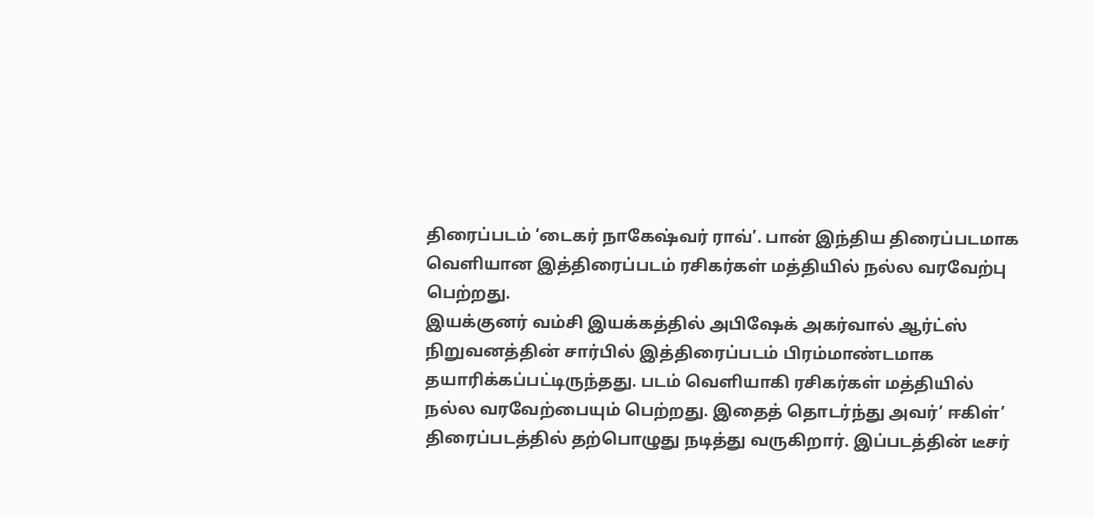திரைப்படம் ‘டைகர் நாகேஷ்வர் ராவ்’. பான் இந்திய திரைப்படமாக வெளியான இத்திரைப்படம் ரசிகர்கள் மத்தியில் நல்ல வரவேற்பு பெற்றது.
இயக்குனர் வம்சி இயக்கத்தில் அபிஷேக் அகர்வால் ஆர்ட்ஸ் நிறுவனத்தின் சார்பில் இத்திரைப்படம் பிரம்மாண்டமாக தயாரிக்கப்பட்டிருந்தது. படம் வெளியாகி ரசிகர்கள் மத்தியில் நல்ல வரவேற்பையும் பெற்றது. இதைத் தொடர்ந்து அவர்’ ஈகிள்’ திரைப்படத்தில் தற்பொழுது நடித்து வருகிறார். இப்படத்தின் டீசர்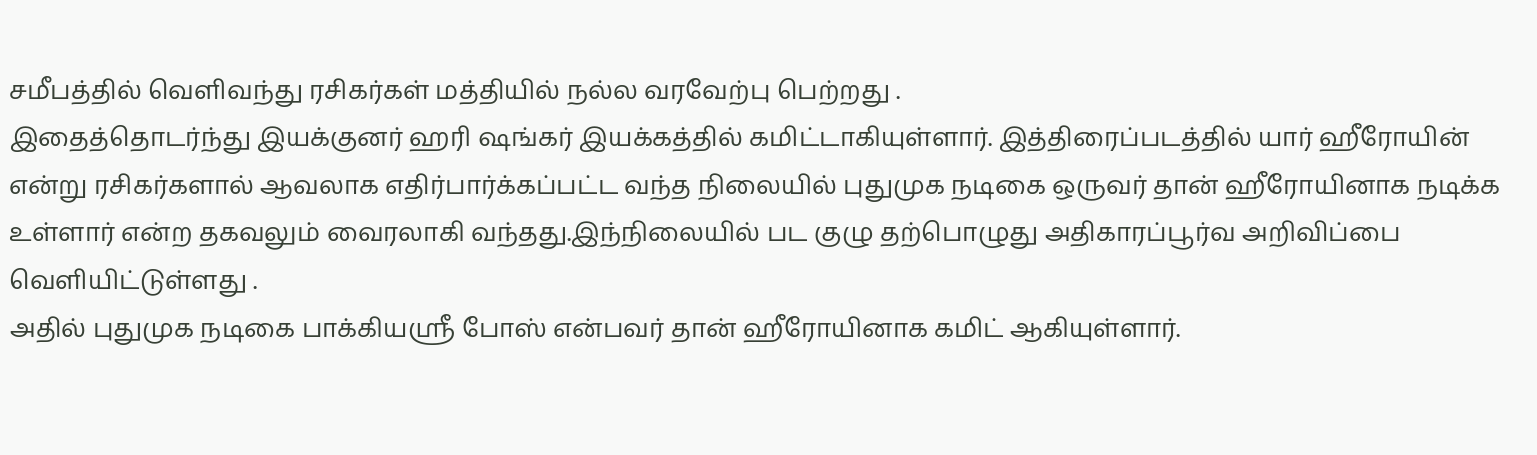சமீபத்தில் வெளிவந்து ரசிகர்கள் மத்தியில் நல்ல வரவேற்பு பெற்றது .
இதைத்தொடர்ந்து இயக்குனர் ஹரி ஷங்கர் இயக்கத்தில் கமிட்டாகியுள்ளார். இத்திரைப்படத்தில் யார் ஹீரோயின் என்று ரசிகர்களால் ஆவலாக எதிர்பார்க்கப்பட்ட வந்த நிலையில் புதுமுக நடிகை ஒருவர் தான் ஹீரோயினாக நடிக்க உள்ளார் என்ற தகவலும் வைரலாகி வந்தது.இந்நிலையில் பட குழு தற்பொழுது அதிகாரப்பூர்வ அறிவிப்பை வெளியிட்டுள்ளது .
அதில் புதுமுக நடிகை பாக்கியஸ்ரீ போஸ் என்பவர் தான் ஹீரோயினாக கமிட் ஆகியுள்ளார்.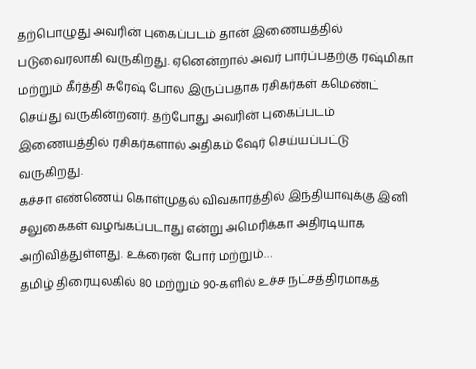தற்பொழுது அவரின் புகைப்படம் தான் இணையத்தில் படுவைரலாகி வருகிறது. ஏனென்றால் அவர் பார்ப்பதற்கு ரஷ்மிகா மற்றும் கீர்த்தி சுரேஷ் போல இருப்பதாக ரசிகர்கள் கமெண்ட் செய்து வருகின்றனர். தற்போது அவரின் புகைப்படம் இணையத்தில் ரசிகர்களால் அதிகம் ஷேர் செய்யப்பட்டு வருகிறது.
கச்சா எண்ணெய் கொள்முதல் விவகாரத்தில் இந்தியாவுக்கு இனி சலுகைகள் வழங்கப்படாது என்று அமெரிக்கா அதிரடியாக அறிவித்துள்ளது. உக்ரைன் போர் மற்றும்…
தமிழ் திரையுலகில் 80 மற்றும் 90-களில் உச்ச நட்சத்திரமாகத்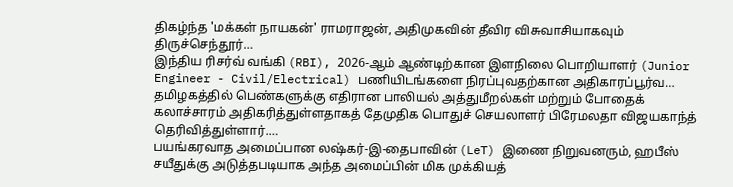திகழ்ந்த 'மக்கள் நாயகன்' ராமராஜன், அதிமுகவின் தீவிர விசுவாசியாகவும் திருச்செந்தூர்…
இந்திய ரிசர்வ் வங்கி (RBI), 2026-ஆம் ஆண்டிற்கான இளநிலை பொறியாளர் (Junior Engineer - Civil/Electrical) பணியிடங்களை நிரப்புவதற்கான அதிகாரப்பூர்வ…
தமிழகத்தில் பெண்களுக்கு எதிரான பாலியல் அத்துமீறல்கள் மற்றும் போதைக் கலாச்சாரம் அதிகரித்துள்ளதாகத் தேமுதிக பொதுச் செயலாளர் பிரேமலதா விஜயகாந்த் தெரிவித்துள்ளார்.…
பயங்கரவாத அமைப்பான லஷ்கர்-இ-தைபாவின் (LeT) இணை நிறுவனரும், ஹபீஸ் சயீதுக்கு அடுத்தபடியாக அந்த அமைப்பின் மிக முக்கியத்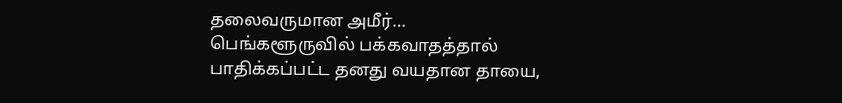தலைவருமான அமீர்…
பெங்களூருவில் பக்கவாதத்தால் பாதிக்கப்பட்ட தனது வயதான தாயை,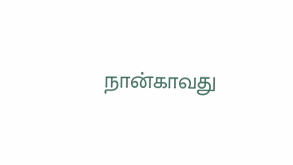நான்காவது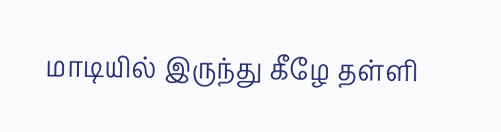மாடியில் இருந்து கீழே தள்ளி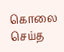கொலை செய்த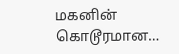மகனின் கொடூரமான…